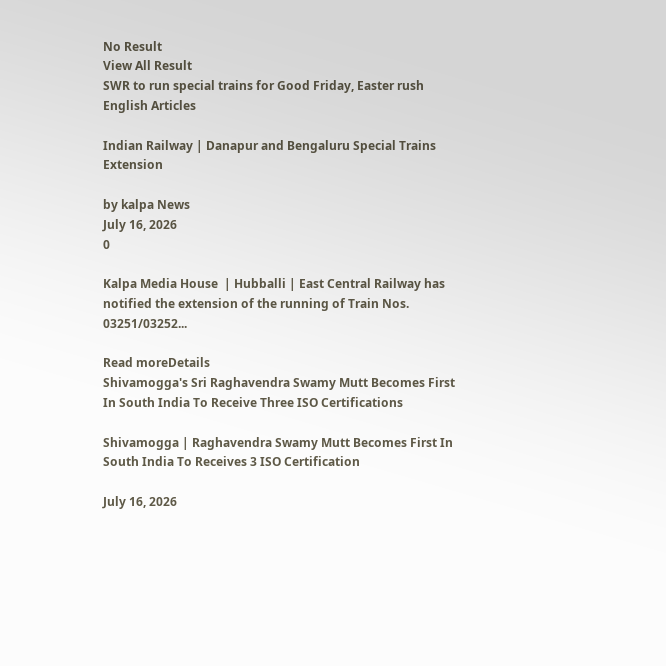No Result
View All Result
SWR to run special trains for Good Friday, Easter rush
English Articles

Indian Railway | Danapur and Bengaluru Special Trains Extension

by kalpa News
July 16, 2026
0

Kalpa Media House  | Hubballi | East Central Railway has notified the extension of the running of Train Nos. 03251/03252...

Read moreDetails
Shivamogga's Sri Raghavendra Swamy Mutt Becomes First In South India To Receive Three ISO Certifications

Shivamogga | Raghavendra Swamy Mutt Becomes First In South India To Receives 3 ISO Certification

July 16, 2026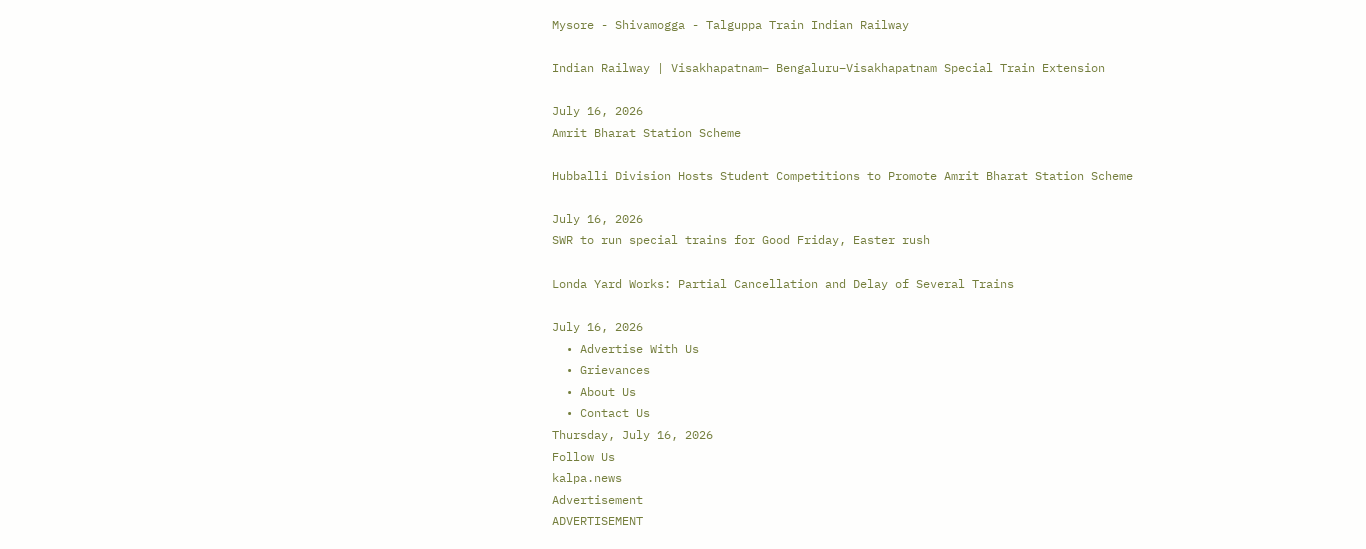Mysore - Shivamogga - Talguppa Train Indian Railway

Indian Railway | Visakhapatnam– Bengaluru–Visakhapatnam Special Train Extension

July 16, 2026
Amrit Bharat Station Scheme

Hubballi Division Hosts Student Competitions to Promote Amrit Bharat Station Scheme

July 16, 2026
SWR to run special trains for Good Friday, Easter rush

Londa Yard Works: Partial Cancellation and Delay of Several Trains

July 16, 2026
  • Advertise With Us
  • Grievances
  • About Us
  • Contact Us
Thursday, July 16, 2026
Follow Us
kalpa.news
Advertisement
ADVERTISEMENT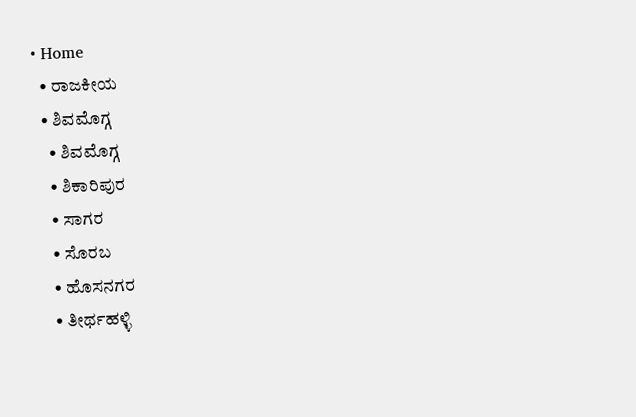• Home
  • ರಾಜಕೀಯ
  • ಶಿವಮೊಗ್ಗ
    • ಶಿವಮೊಗ್ಗ
    • ಶಿಕಾರಿಪುರ
    • ಸಾಗರ
    • ಸೊರಬ
    • ಹೊಸನಗರ
    • ತೀರ್ಥಹಳ್ಳಿ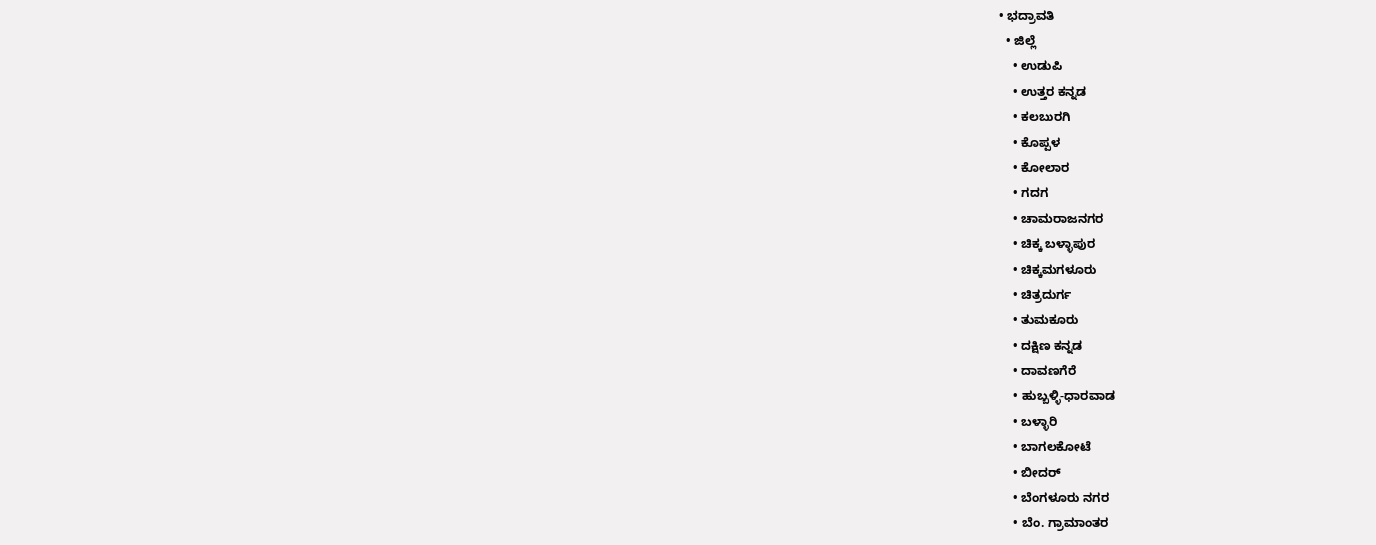• ಭದ್ರಾವತಿ
  • ಜಿಲ್ಲೆ
    • ಉಡುಪಿ
    • ಉತ್ತರ ಕನ್ನಡ
    • ಕಲಬುರಗಿ
    • ಕೊಪ್ಪಳ
    • ಕೋಲಾರ
    • ಗದಗ
    • ಚಾಮರಾಜನಗರ
    • ಚಿಕ್ಕ ಬಳ್ಳಾಪುರ
    • ಚಿಕ್ಕಮಗಳೂರು
    • ಚಿತ್ರದುರ್ಗ
    • ತುಮಕೂರು
    • ದಕ್ಷಿಣ ಕನ್ನಡ
    • ದಾವಣಗೆರೆ
    • ಹುಬ್ಬಳ್ಳಿ-ಧಾರವಾಡ
    • ಬಳ್ಳಾರಿ
    • ಬಾಗಲಕೋಟೆ
    • ಬೀದರ್
    • ಬೆಂಗಳೂರು ನಗರ
    • ಬೆಂ. ಗ್ರಾಮಾಂತರ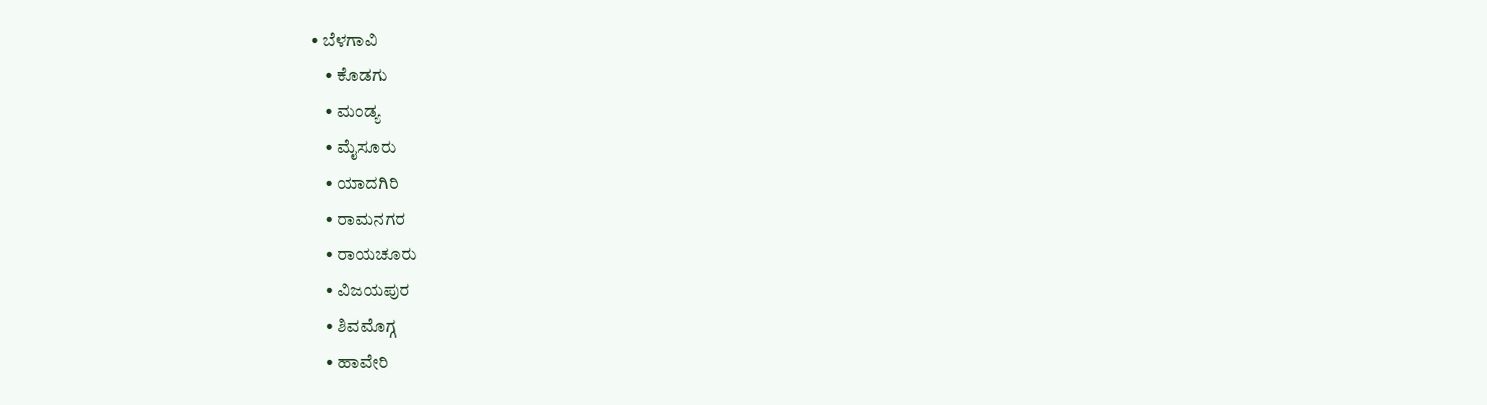• ಬೆಳಗಾವಿ
    • ಕೊಡಗು
    • ಮಂಡ್ಯ
    • ಮೈಸೂರು
    • ಯಾದಗಿರಿ
    • ರಾಮನಗರ
    • ರಾಯಚೂರು
    • ವಿಜಯಪುರ
    • ಶಿವಮೊಗ್ಗ
    • ಹಾವೇರಿ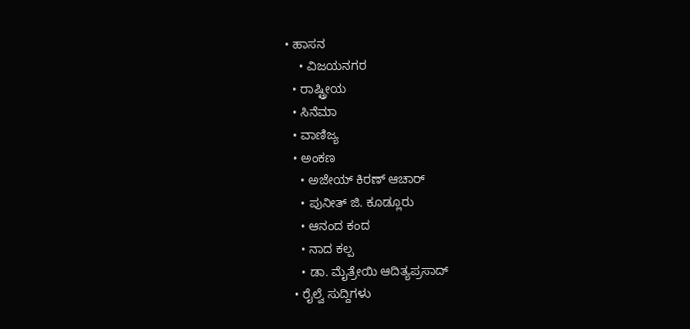• ಹಾಸನ
    • ವಿಜಯನಗರ
  • ರಾಷ್ಟ್ರೀಯ
  • ಸಿನೆಮಾ
  • ವಾಣಿಜ್ಯ
  • ಅಂಕಣ
    • ಅಜೇಯ್ ಕಿರಣ್ ಆಚಾರ್
    • ಪುನೀತ್ ಜಿ. ಕೂಡ್ಲೂರು
    • ಆನಂದ ಕಂದ
    • ನಾದ ಕಲ್ಪ
    • ಡಾ. ಮೈತ್ರೇಯಿ ಆದಿತ್ಯಪ್ರಸಾದ್
  • ರೈಲ್ವೆ ಸುದ್ದಿಗಳು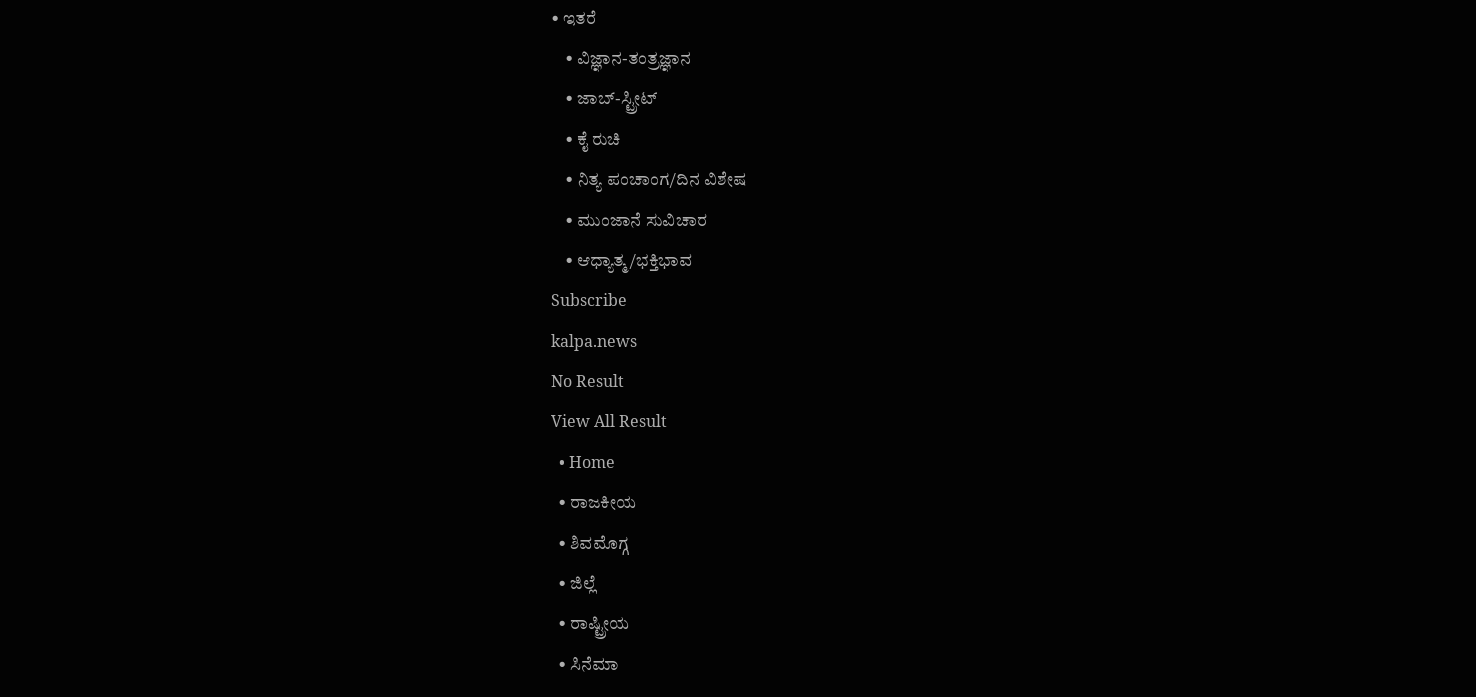• ಇತರೆ
    • ವಿಜ್ಞಾನ-ತಂತ್ರಜ್ಞಾನ
    • ಜಾಬ್-ಸ್ಟ್ರೀಟ್
    • ಕೈ ರುಚಿ
    • ನಿತ್ಯ ಪಂಚಾಂಗ/ದಿನ ವಿಶೇಷ
    • ಮುಂಜಾನೆ ಸುವಿಚಾರ
    • ಆಧ್ಯಾತ್ಮ/ಭಕ್ತಿಭಾವ
Subscribe
kalpa.news
No Result
View All Result
  • Home
  • ರಾಜಕೀಯ
  • ಶಿವಮೊಗ್ಗ
  • ಜಿಲ್ಲೆ
  • ರಾಷ್ಟ್ರೀಯ
  • ಸಿನೆಮಾ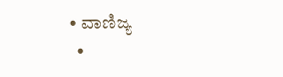• ವಾಣಿಜ್ಯ
  •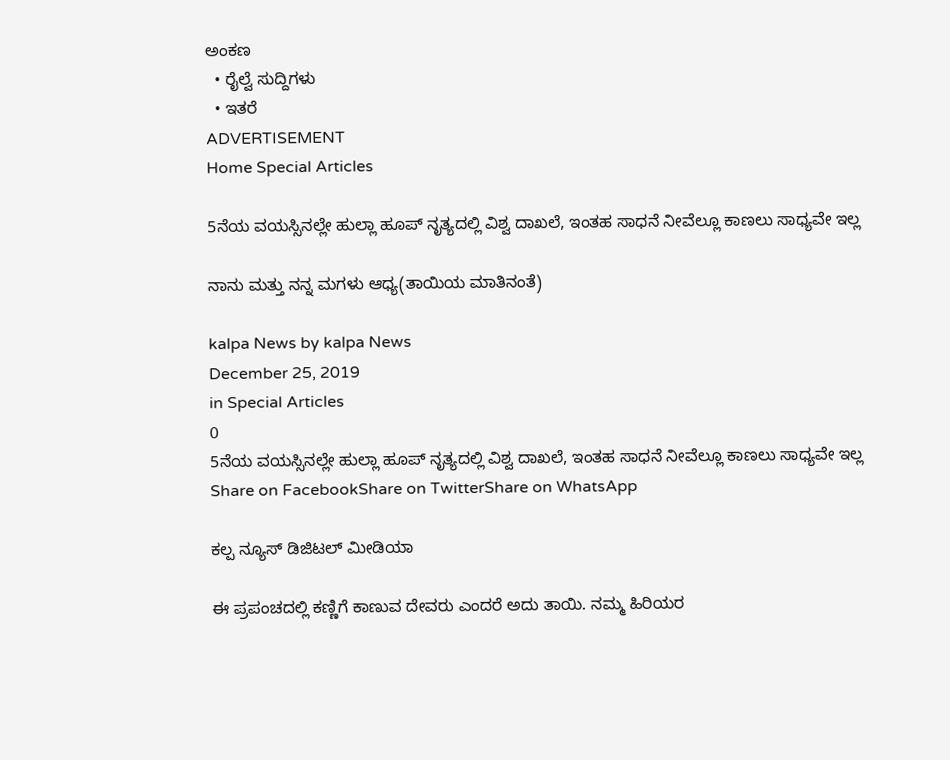ಅಂಕಣ
  • ರೈಲ್ವೆ ಸುದ್ದಿಗಳು
  • ಇತರೆ
ADVERTISEMENT
Home Special Articles

5ನೆಯ ವಯಸ್ಸಿನಲ್ಲೇ ಹುಲ್ಲಾ ಹೂಪ್ ನೃತ್ಯದಲ್ಲಿ ವಿಶ್ವ ದಾಖಲೆ, ಇಂತಹ ಸಾಧನೆ ನೀವೆಲ್ಲೂ ಕಾಣಲು ಸಾಧ್ಯವೇ ಇಲ್ಲ

ನಾನು ಮತ್ತು ನನ್ನ ಮಗಳು ಆಧ್ಯ(ತಾಯಿಯ ಮಾತಿನಂತೆ)

kalpa News by kalpa News
December 25, 2019
in Special Articles
0
5ನೆಯ ವಯಸ್ಸಿನಲ್ಲೇ ಹುಲ್ಲಾ ಹೂಪ್ ನೃತ್ಯದಲ್ಲಿ ವಿಶ್ವ ದಾಖಲೆ, ಇಂತಹ ಸಾಧನೆ ನೀವೆಲ್ಲೂ ಕಾಣಲು ಸಾಧ್ಯವೇ ಇಲ್ಲ
Share on FacebookShare on TwitterShare on WhatsApp

ಕಲ್ಪ ನ್ಯೂಸ್ ಡಿಜಿಟಲ್ ಮೀಡಿಯಾ

ಈ ಪ್ರಪಂಚದಲ್ಲಿ ಕಣ್ಣಿಗೆ ಕಾಣುವ ದೇವರು ಎಂದರೆ ಅದು ತಾಯಿ. ನಮ್ಮ ಹಿರಿಯರ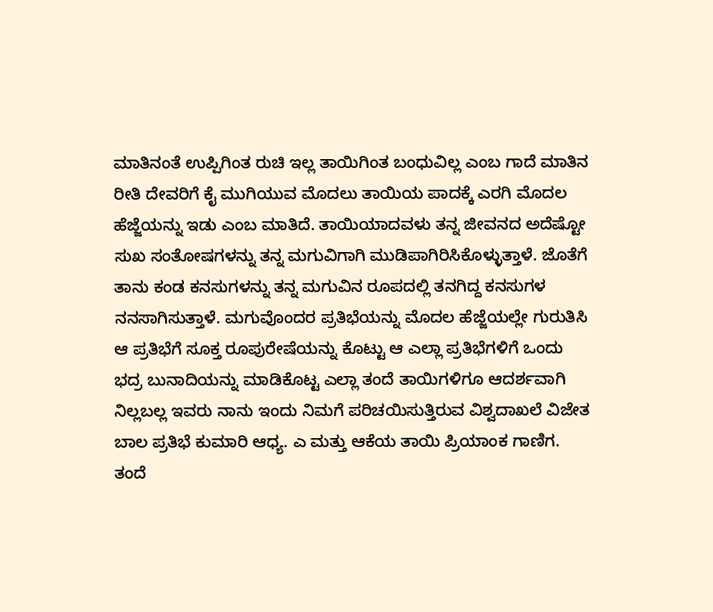ಮಾತಿನಂತೆ ಉಪ್ಪಿಗಿಂತ ರುಚಿ ಇಲ್ಲ ತಾಯಿಗಿಂತ ಬಂಧುವಿಲ್ಲ ಎಂಬ ಗಾದೆ ಮಾತಿನ ರೀತಿ ದೇವರಿಗೆ ಕೈ ಮುಗಿಯುವ ಮೊದಲು ತಾಯಿಯ ಪಾದಕ್ಕೆ ಎರಗಿ ಮೊದಲ ಹೆಜ್ಜೆಯನ್ನು ಇಡು ಎಂಬ ಮಾತಿದೆ. ತಾಯಿಯಾದವಳು ತನ್ನ ಜೀವನದ ಅದೆಷ್ಟೋ ಸುಖ ಸಂತೋಷಗಳನ್ನು ತನ್ನ ಮಗುವಿಗಾಗಿ ಮುಡಿಪಾಗಿರಿಸಿಕೊಳ್ಳುತ್ತಾಳೆ. ಜೊತೆಗೆ ತಾನು ಕಂಡ ಕನಸುಗಳನ್ನು ತನ್ನ ಮಗುವಿನ ರೂಪದಲ್ಲಿ ತನಗಿದ್ದ ಕನಸುಗಳ ನನಸಾಗಿಸುತ್ತಾಳೆ. ಮಗುವೊಂದರ ಪ್ರತಿಭೆಯನ್ನು ಮೊದಲ ಹೆಜ್ಜೆಯಲ್ಲೇ ಗುರುತಿಸಿ ಆ ಪ್ರತಿಭೆಗೆ ಸೂಕ್ತ ರೂಪುರೇಷೆಯನ್ನು ಕೊಟ್ಟು ಆ ಎಲ್ಲಾ ಪ್ರತಿಭೆಗಳಿಗೆ ಒಂದು ಭದ್ರ ಬುನಾದಿಯನ್ನು ಮಾಡಿಕೊಟ್ಟ ಎಲ್ಲಾ ತಂದೆ ತಾಯಿಗಳಿಗೂ ಆದರ್ಶವಾಗಿ ನಿಲ್ಲಬಲ್ಲ ಇವರು ನಾನು ಇಂದು ನಿಮಗೆ ಪರಿಚಯಿಸುತ್ತಿರುವ ವಿಶ್ವದಾಖಲೆ ವಿಜೇತ ಬಾಲ ಪ್ರತಿಭೆ ಕುಮಾರಿ ಆಧ್ಯ. ಎ ಮತ್ತು ಆಕೆಯ ತಾಯಿ ಪ್ರಿಯಾಂಕ ಗಾಣಿಗ.
ತಂದೆ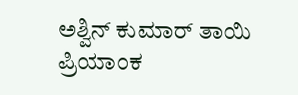ಅಶ್ವಿನ್ ಕುಮಾರ್ ತಾಯಿ ಪ್ರಿಯಾಂಕ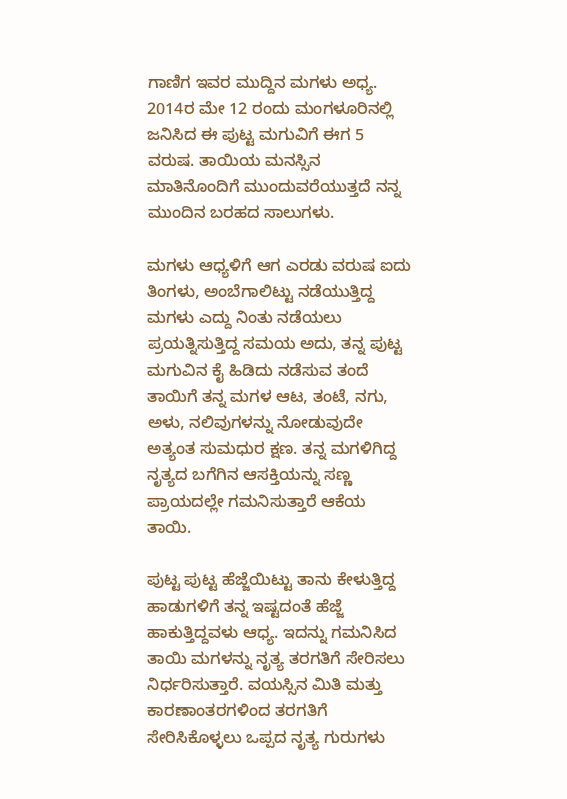ಗಾಣಿಗ ಇವರ ಮುದ್ದಿನ ಮಗಳು ಅಧ್ಯ. 2014ರ ಮೇ 12 ರಂದು ಮಂಗಳೂರಿನಲ್ಲಿ ಜನಿಸಿದ ಈ ಪುಟ್ಟ ಮಗುವಿಗೆ ಈಗ 5 ವರುಷ. ತಾಯಿಯ ಮನಸ್ಸಿನ ಮಾತಿನೊಂದಿಗೆ ಮುಂದುವರೆಯುತ್ತದೆ ನನ್ನ ಮುಂದಿನ ಬರಹದ ಸಾಲುಗಳು.

ಮಗಳು ಆಧ್ಯಳಿಗೆ ಆಗ ಎರಡು ವರುಷ ಐದು ತಿಂಗಳು, ಅಂಬೆಗಾಲಿಟ್ಟು ನಡೆಯುತ್ತಿದ್ದ ಮಗಳು ಎದ್ದು ನಿಂತು ನಡೆಯಲು ಪ್ರಯತ್ನಿಸುತ್ತಿದ್ದ ಸಮಯ ಅದು, ತನ್ನ ಪುಟ್ಟ ಮಗುವಿನ ಕೈ ಹಿಡಿದು ನಡೆಸುವ ತಂದೆ ತಾಯಿಗೆ ತನ್ನ ಮಗಳ ಆಟ, ತಂಟೆ, ನಗು, ಅಳು, ನಲಿವುಗಳನ್ನು ನೋಡುವುದೇ ಅತ್ಯಂತ ಸುಮಧುರ ಕ್ಷಣ. ತನ್ನ ಮಗಳಿಗಿದ್ದ ನೃತ್ಯದ ಬಗೆಗಿನ ಆಸಕ್ತಿಯನ್ನು ಸಣ್ಣ ಪ್ರಾಯದಲ್ಲೇ ಗಮನಿಸುತ್ತಾರೆ ಆಕೆಯ ತಾಯಿ.

ಪುಟ್ಟ ಪುಟ್ಟ ಹೆಜ್ಜೆಯಿಟ್ಟು ತಾನು ಕೇಳುತ್ತಿದ್ದ ಹಾಡುಗಳಿಗೆ ತನ್ನ ಇಷ್ಟದಂತೆ ಹೆಜ್ಜೆ ಹಾಕುತ್ತಿದ್ದವಳು ಆಧ್ಯ. ಇದನ್ನು ಗಮನಿಸಿದ ತಾಯಿ ಮಗಳನ್ನು ನೃತ್ಯ ತರಗತಿಗೆ ಸೇರಿಸಲು ನಿರ್ಧರಿಸುತ್ತಾರೆ. ವಯಸ್ಸಿನ ಮಿತಿ ಮತ್ತು ಕಾರಣಾಂತರಗಳಿಂದ ತರಗತಿಗೆ ಸೇರಿಸಿಕೊಳ್ಳಲು ಒಪ್ಪದ ನೃತ್ಯ ಗುರುಗಳು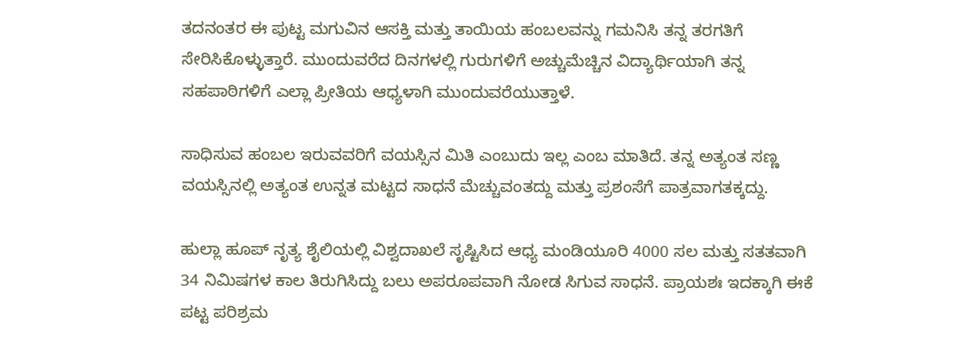ತದನಂತರ ಈ ಪುಟ್ಟ ಮಗುವಿನ ಆಸಕ್ತಿ ಮತ್ತು ತಾಯಿಯ ಹಂಬಲವನ್ನು ಗಮನಿಸಿ ತನ್ನ ತರಗತಿಗೆ ಸೇರಿಸಿಕೊಳ್ಳುತ್ತಾರೆ. ಮುಂದುವರೆದ ದಿನಗಳಲ್ಲಿ ಗುರುಗಳಿಗೆ ಅಚ್ಚುಮೆಚ್ಚಿನ ವಿದ್ಯಾರ್ಥಿಯಾಗಿ ತನ್ನ ಸಹಪಾಠಿಗಳಿಗೆ ಎಲ್ಲಾ ಪ್ರೀತಿಯ ಆಧ್ಯಳಾಗಿ ಮುಂದುವರೆಯುತ್ತಾಳೆ.

ಸಾಧಿಸುವ ಹಂಬಲ ಇರುವವರಿಗೆ ವಯಸ್ಸಿನ ಮಿತಿ ಎಂಬುದು ಇಲ್ಲ ಎಂಬ ಮಾತಿದೆ. ತನ್ನ ಅತ್ಯಂತ ಸಣ್ಣ ವಯಸ್ಸಿನಲ್ಲಿ ಅತ್ಯಂತ ಉನ್ನತ ಮಟ್ಟದ ಸಾಧನೆ ಮೆಚ್ಚುವಂತದ್ದು ಮತ್ತು ಪ್ರಶಂಸೆಗೆ ಪಾತ್ರವಾಗತಕ್ಕದ್ದು.

ಹುಲ್ಲಾ ಹೂಪ್ ನೃತ್ಯ ಶೈಲಿಯಲ್ಲಿ ವಿಶ್ವದಾಖಲೆ ಸೃಷ್ಟಿಸಿದ ಆಧ್ಯ ಮಂಡಿಯೂರಿ 4000 ಸಲ ಮತ್ತು ಸತತವಾಗಿ 34 ನಿಮಿಷಗಳ ಕಾಲ ತಿರುಗಿಸಿದ್ದು ಬಲು ಅಪರೂಪವಾಗಿ ನೋಡ ಸಿಗುವ ಸಾಧನೆ. ಪ್ರಾಯಶಃ ಇದಕ್ಕಾಗಿ ಈಕೆ ಪಟ್ಟ ಪರಿಶ್ರಮ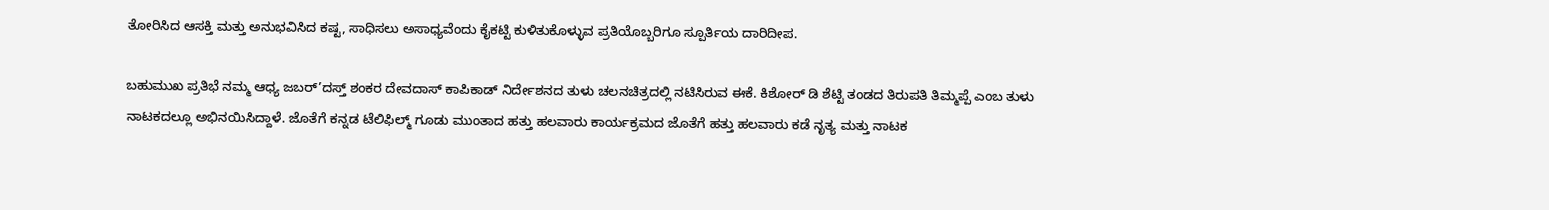ತೋರಿಸಿದ ಆಸಕ್ತಿ ಮತ್ತು ಅನುಭವಿಸಿದ ಕಷ್ಟ, ಸಾಧಿಸಲು ಅಸಾಧ್ಯವೆಂದು ಕೈಕಟ್ಟಿ ಕುಳಿತುಕೊಳ್ಳುವ ಪ್ರತಿಯೊಬ್ಬರಿಗೂ ಸ್ಪೂರ್ತಿಯ ದಾರಿದೀಪ.

ಬಹುಮುಖ ಪ್ರತಿಭೆ ನಮ್ಮ ಆಧ್ಯ ಜಬರ್’ದಸ್ತ್‌ ಶಂಕರ ದೇವದಾಸ್ ಕಾಪಿಕಾಡ್ ನಿರ್ದೇಶನದ ತುಳು ಚಲನಚಿತ್ರದಲ್ಲಿ ನಟಿಸಿರುವ ಈಕೆ. ಕಿಶೋರ್ ಡಿ ಶೆಟ್ಟಿ ತಂಡದ ತಿರುಪತಿ ತಿಮ್ಮಪ್ಪೆ ಎಂಬ ತುಳು ನಾಟಕದಲ್ಲೂ ಅಭಿನಯಿಸಿದ್ದಾಳೆ. ಜೊತೆಗೆ ಕನ್ನಡ ಟೆಲಿಫಿಲ್ಮ್ ಗೂಡು ಮುಂತಾದ ಹತ್ತು ಹಲವಾರು ಕಾರ್ಯಕ್ರಮದ ಜೊತೆಗೆ ಹತ್ತು ಹಲವಾರು ಕಡೆ ನೃತ್ಯ ಮತ್ತು ನಾಟಕ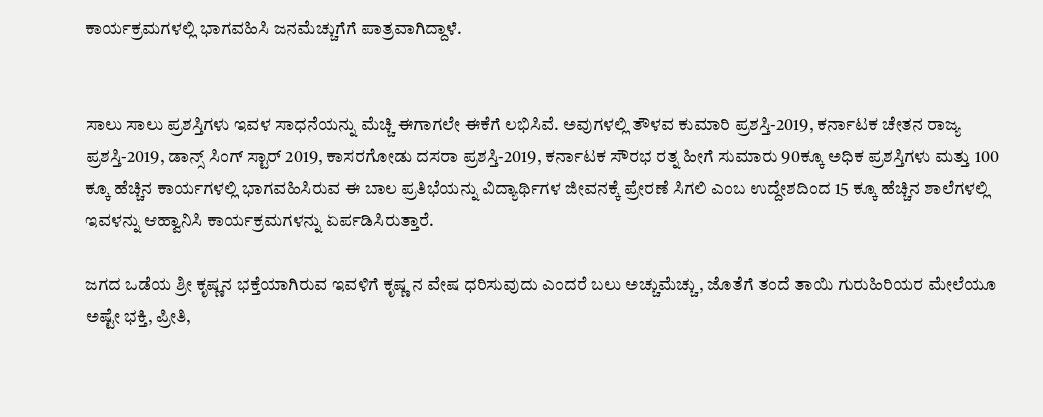ಕಾರ್ಯಕ್ರಮಗಳಲ್ಲಿ ಭಾಗವಹಿಸಿ ಜನಮೆಚ್ಚುಗೆಗೆ ಪಾತ್ರವಾಗಿದ್ದಾಳೆ.


ಸಾಲು ಸಾಲು ಪ್ರಶಸ್ತಿಗಳು ಇವಳ ಸಾಧನೆಯನ್ನು ಮೆಚ್ಚಿ ಈಗಾಗಲೇ ಈಕೆಗೆ ಲಭಿಸಿವೆ. ಅವುಗಳಲ್ಲಿ ತೌಳವ ಕುಮಾರಿ ಪ್ರಶಸ್ತಿ-2019, ಕರ್ನಾಟಕ ಚೇತನ ರಾಜ್ಯ ಪ್ರಶಸ್ತಿ-2019, ಡಾನ್ಸ್‌ ಸಿಂಗ್ ಸ್ಟಾರ್ 2019, ಕಾಸರಗೋಡು ದಸರಾ ಪ್ರಶಸ್ತಿ-2019, ಕರ್ನಾಟಕ ಸೌರಭ ರತ್ನ ಹೀಗೆ ಸುಮಾರು 90ಕ್ಕೂ ಅಧಿಕ ಪ್ರಶಸ್ತಿಗಳು ಮತ್ತು 100 ಕ್ಕೂ ಹೆಚ್ಚಿನ ಕಾರ್ಯಗಳಲ್ಲಿ ಭಾಗವಹಿಸಿರುವ ಈ ಬಾಲ ಪ್ರತಿಭೆಯನ್ನು ವಿದ್ಯಾರ್ಥಿಗಳ ಜೀವನಕ್ಕೆ ಪ್ರೇರಣೆ ಸಿಗಲಿ ಎಂಬ ಉದ್ದೇಶದಿಂದ 15 ಕ್ಕೂ ಹೆಚ್ಚಿನ ಶಾಲೆಗಳಲ್ಲಿ ಇವಳನ್ನು ಆಹ್ವಾನಿಸಿ ಕಾರ್ಯಕ್ರಮಗಳನ್ನು ಏರ್ಪಡಿಸಿರುತ್ತಾರೆ.

ಜಗದ ಒಡೆಯ ಶ್ರೀ ಕೃಷ್ಣನ ಭಕ್ತೆಯಾಗಿರುವ ಇವಳಿಗೆ ಕೃಷ್ಣ ನ ವೇಷ ಧರಿಸುವುದು ಎಂದರೆ ಬಲು ಅಚ್ಚುಮೆಚ್ಚು, ಜೊತೆಗೆ ತಂದೆ ತಾಯಿ ಗುರುಹಿರಿಯರ ಮೇಲೆಯೂ ಅಷ್ಟೇ ಭಕ್ತಿ, ಪ್ರೀತಿ,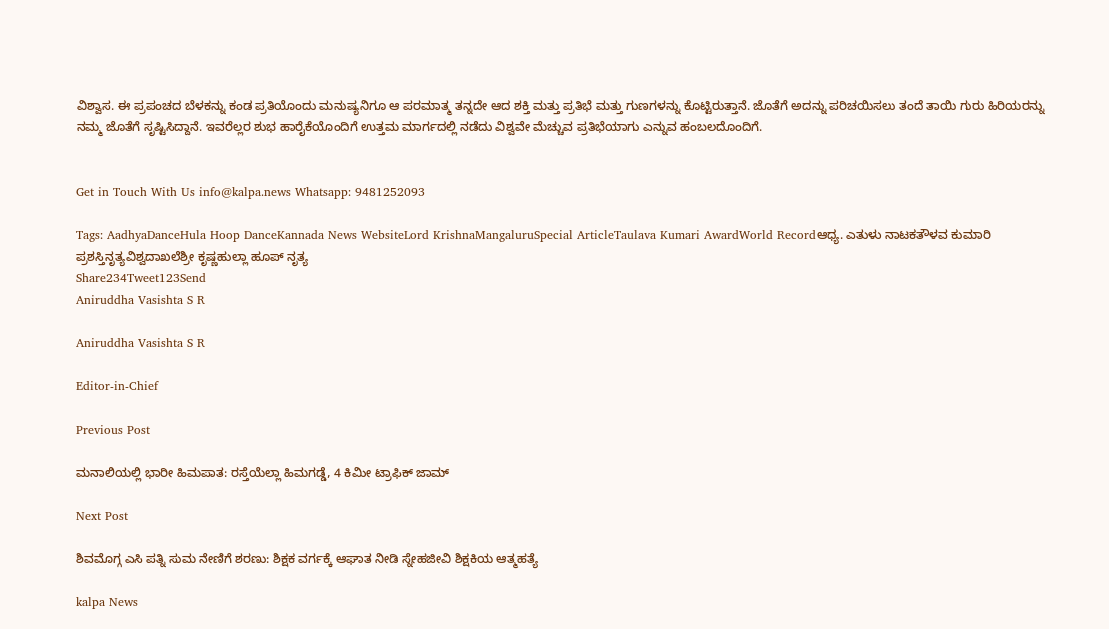ವಿಶ್ವಾಸ. ಈ ಪ್ರಪಂಚದ ಬೆಳಕನ್ನು ಕಂಡ ಪ್ರತಿಯೊಂದು ಮನುಷ್ಯನಿಗೂ ಆ ಪರಮಾತ್ಮ ತನ್ನದೇ ಆದ ಶಕ್ತಿ ಮತ್ತು ಪ್ರತಿಭೆ ಮತ್ತು ಗುಣಗಳನ್ನು ಕೊಟ್ಟಿರುತ್ತಾನೆ. ಜೊತೆಗೆ ಅದನ್ನು ಪರಿಚಯಿಸಲು ತಂದೆ ತಾಯಿ ಗುರು ಹಿರಿಯರನ್ನು ನಮ್ಮ ಜೊತೆಗೆ ಸೃಷ್ಟಿಸಿದ್ದಾನೆ. ಇವರೆಲ್ಲರ ಶುಭ ಹಾರೈಕೆಯೊಂದಿಗೆ ಉತ್ತಮ ಮಾರ್ಗದಲ್ಲಿ ನಡೆದು ವಿಶ್ವವೇ ಮೆಚ್ಚುವ ಪ್ರತಿಭೆಯಾಗು ಎನ್ನುವ ಹಂಬಲದೊಂದಿಗೆ.


Get in Touch With Us info@kalpa.news Whatsapp: 9481252093

Tags: AadhyaDanceHula Hoop DanceKannada News WebsiteLord KrishnaMangaluruSpecial ArticleTaulava Kumari AwardWorld Recordಆಧ್ಯ. ಎತುಳು ನಾಟಕತೌಳವ ಕುಮಾರಿ ಪ್ರಶಸ್ತಿನೃತ್ಯವಿಶ್ವದಾಖಲೆಶ್ರೀ ಕೃಷ್ಣಹುಲ್ಲಾ ಹೂಪ್ ನೃತ್ಯ
Share234Tweet123Send
Aniruddha Vasishta S R

Aniruddha Vasishta S R

Editor-in-Chief

Previous Post

ಮನಾಲಿಯಲ್ಲಿ ಭಾರೀ ಹಿಮಪಾತ: ರಸ್ತೆಯೆಲ್ಲಾ ಹಿಮಗಡ್ಡೆ, 4 ಕಿಮೀ ಟ್ರಾಫಿಕ್ ಜಾಮ್

Next Post

ಶಿವಮೊಗ್ಗ ಎಸಿ ಪತ್ನಿ ಸುಮ ನೇಣಿಗೆ ಶರಣು: ಶಿಕ್ಷಕ ವರ್ಗಕ್ಕೆ ಆಘಾತ ನೀಡಿ ಸ್ನೇಹಜೀವಿ ಶಿಕ್ಷಕಿಯ ಆತ್ಮಹತ್ಯೆ

kalpa News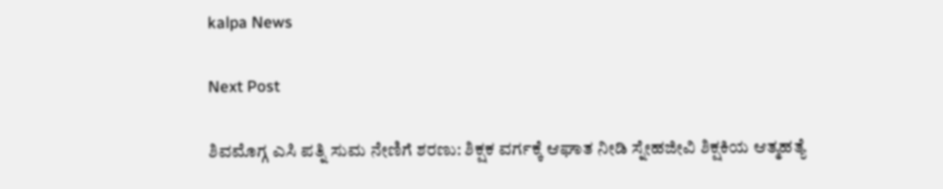kalpa News

Next Post

ಶಿವಮೊಗ್ಗ ಎಸಿ ಪತ್ನಿ ಸುಮ ನೇಣಿಗೆ ಶರಣು: ಶಿಕ್ಷಕ ವರ್ಗಕ್ಕೆ ಆಘಾತ ನೀಡಿ ಸ್ನೇಹಜೀವಿ ಶಿಕ್ಷಕಿಯ ಆತ್ಮಹತ್ಯೆ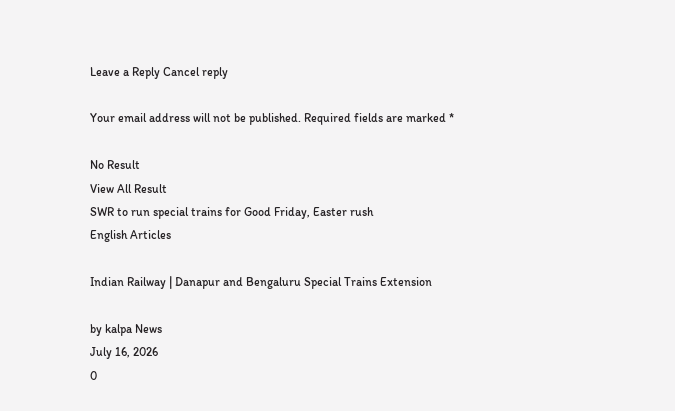Leave a Reply Cancel reply

Your email address will not be published. Required fields are marked *

No Result
View All Result
SWR to run special trains for Good Friday, Easter rush
English Articles

Indian Railway | Danapur and Bengaluru Special Trains Extension

by kalpa News
July 16, 2026
0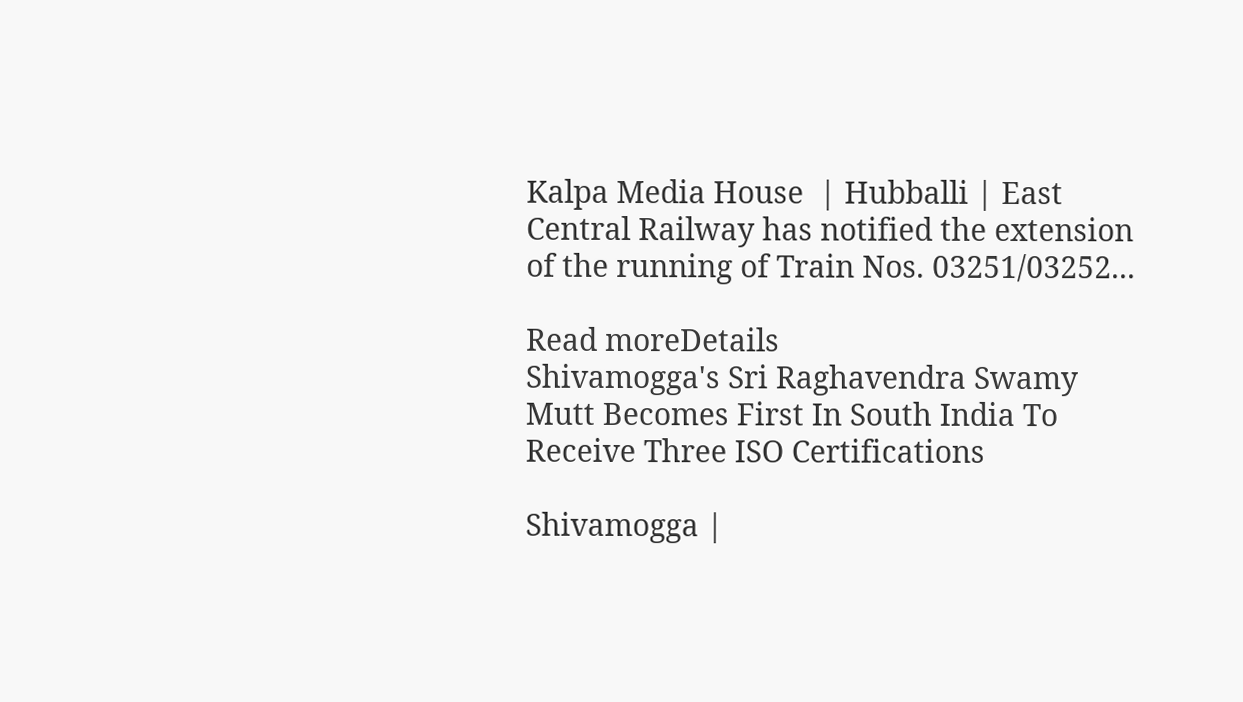Kalpa Media House  | Hubballi | East Central Railway has notified the extension of the running of Train Nos. 03251/03252...

Read moreDetails
Shivamogga's Sri Raghavendra Swamy Mutt Becomes First In South India To Receive Three ISO Certifications

Shivamogga |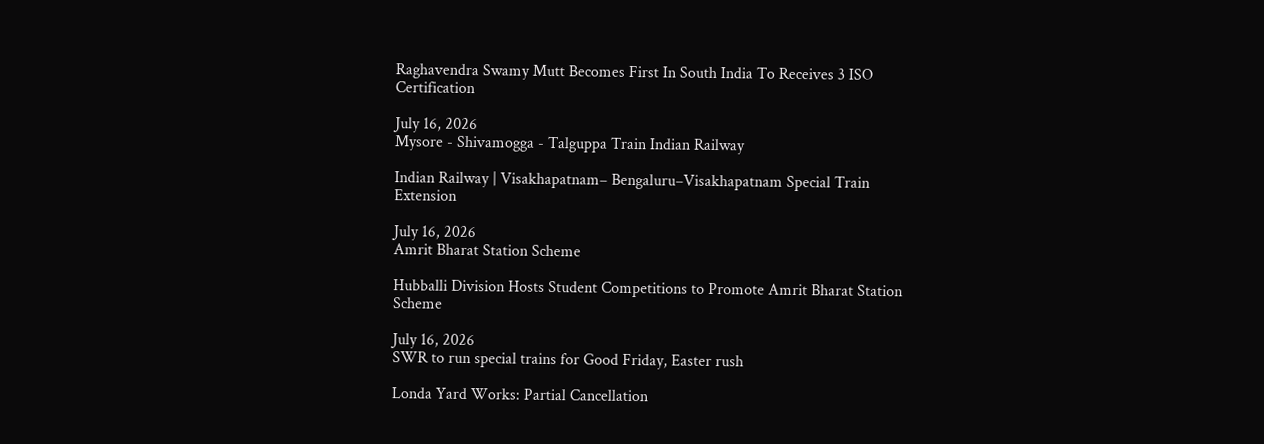Raghavendra Swamy Mutt Becomes First In South India To Receives 3 ISO Certification

July 16, 2026
Mysore - Shivamogga - Talguppa Train Indian Railway

Indian Railway | Visakhapatnam– Bengaluru–Visakhapatnam Special Train Extension

July 16, 2026
Amrit Bharat Station Scheme

Hubballi Division Hosts Student Competitions to Promote Amrit Bharat Station Scheme

July 16, 2026
SWR to run special trains for Good Friday, Easter rush

Londa Yard Works: Partial Cancellation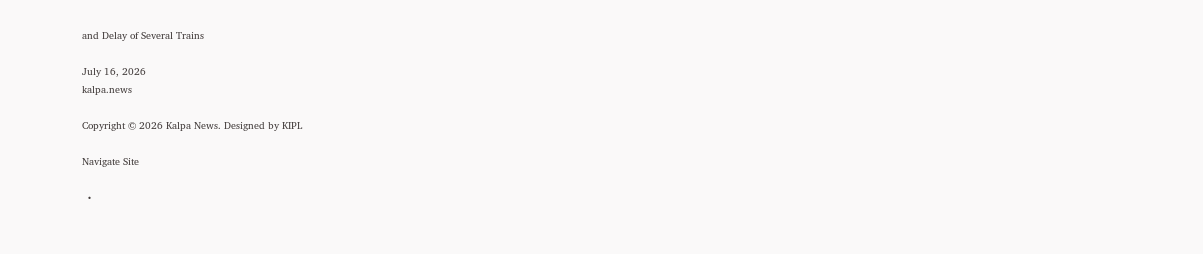and Delay of Several Trains

July 16, 2026
kalpa.news

Copyright © 2026 Kalpa News. Designed by KIPL

Navigate Site

  •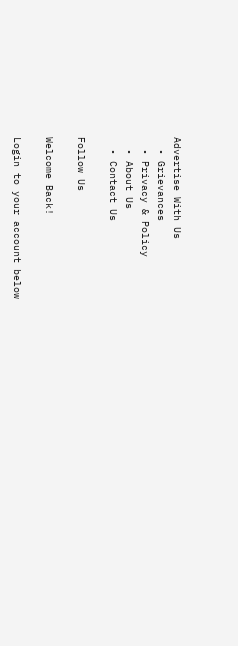Advertise With Us
  • Grievances
  • Privacy & Policy
  • About Us
  • Contact Us

Follow Us

Welcome Back!

Login to your account below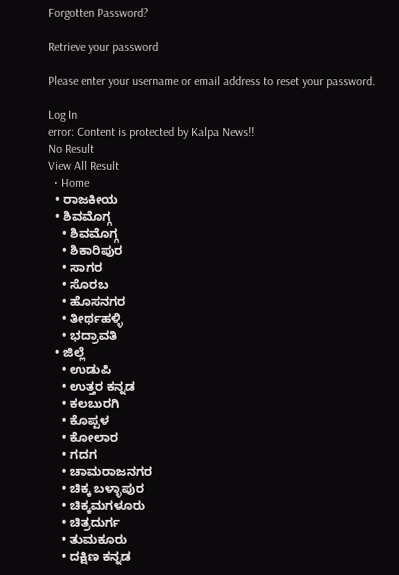Forgotten Password?

Retrieve your password

Please enter your username or email address to reset your password.

Log In
error: Content is protected by Kalpa News!!
No Result
View All Result
  • Home
  • ರಾಜಕೀಯ
  • ಶಿವಮೊಗ್ಗ
    • ಶಿವಮೊಗ್ಗ
    • ಶಿಕಾರಿಪುರ
    • ಸಾಗರ
    • ಸೊರಬ
    • ಹೊಸನಗರ
    • ತೀರ್ಥಹಳ್ಳಿ
    • ಭದ್ರಾವತಿ
  • ಜಿಲ್ಲೆ
    • ಉಡುಪಿ
    • ಉತ್ತರ ಕನ್ನಡ
    • ಕಲಬುರಗಿ
    • ಕೊಪ್ಪಳ
    • ಕೋಲಾರ
    • ಗದಗ
    • ಚಾಮರಾಜನಗರ
    • ಚಿಕ್ಕ ಬಳ್ಳಾಪುರ
    • ಚಿಕ್ಕಮಗಳೂರು
    • ಚಿತ್ರದುರ್ಗ
    • ತುಮಕೂರು
    • ದಕ್ಷಿಣ ಕನ್ನಡ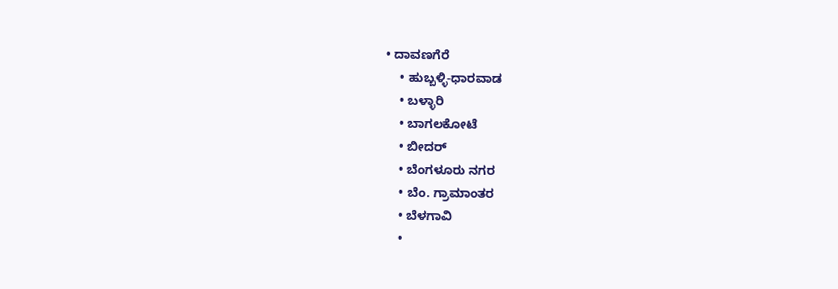• ದಾವಣಗೆರೆ
    • ಹುಬ್ಬಳ್ಳಿ-ಧಾರವಾಡ
    • ಬಳ್ಳಾರಿ
    • ಬಾಗಲಕೋಟೆ
    • ಬೀದರ್
    • ಬೆಂಗಳೂರು ನಗರ
    • ಬೆಂ. ಗ್ರಾಮಾಂತರ
    • ಬೆಳಗಾವಿ
    •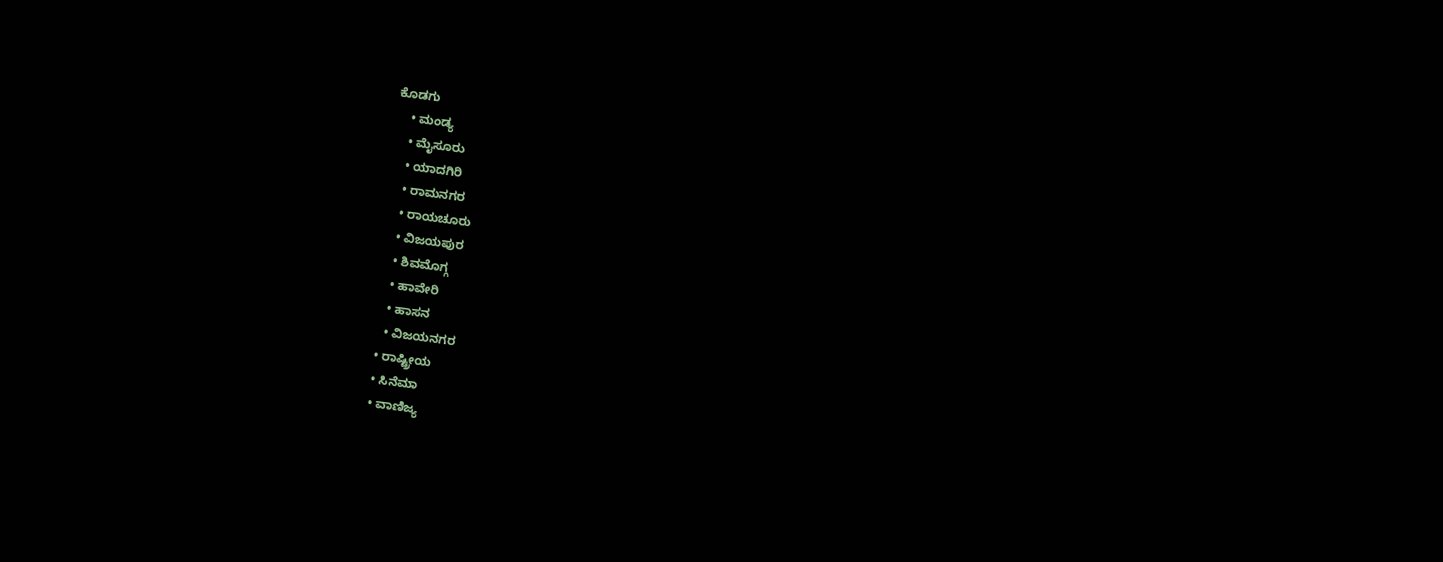ಕೊಡಗು
    • ಮಂಡ್ಯ
    • ಮೈಸೂರು
    • ಯಾದಗಿರಿ
    • ರಾಮನಗರ
    • ರಾಯಚೂರು
    • ವಿಜಯಪುರ
    • ಶಿವಮೊಗ್ಗ
    • ಹಾವೇರಿ
    • ಹಾಸನ
    • ವಿಜಯನಗರ
  • ರಾಷ್ಟ್ರೀಯ
  • ಸಿನೆಮಾ
  • ವಾಣಿಜ್ಯ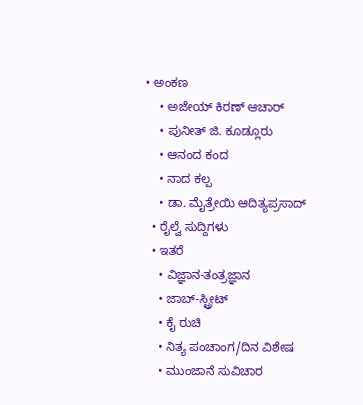• ಅಂಕಣ
    • ಅಜೇಯ್ ಕಿರಣ್ ಆಚಾರ್
    • ಪುನೀತ್ ಜಿ. ಕೂಡ್ಲೂರು
    • ಆನಂದ ಕಂದ
    • ನಾದ ಕಲ್ಪ
    • ಡಾ. ಮೈತ್ರೇಯಿ ಆದಿತ್ಯಪ್ರಸಾದ್
  • ರೈಲ್ವೆ ಸುದ್ದಿಗಳು
  • ಇತರೆ
    • ವಿಜ್ಞಾನ-ತಂತ್ರಜ್ಞಾನ
    • ಜಾಬ್-ಸ್ಟ್ರೀಟ್
    • ಕೈ ರುಚಿ
    • ನಿತ್ಯ ಪಂಚಾಂಗ/ದಿನ ವಿಶೇಷ
    • ಮುಂಜಾನೆ ಸುವಿಚಾರ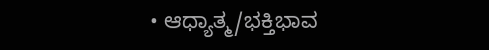• ಆಧ್ಯಾತ್ಮ/ಭಕ್ತಿಭಾವ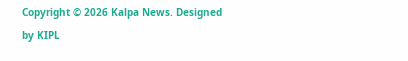Copyright © 2026 Kalpa News. Designed by KIPL